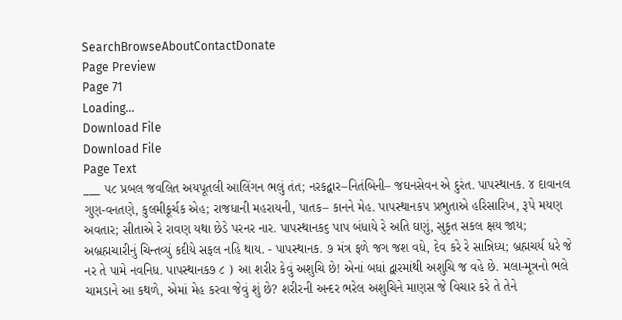SearchBrowseAboutContactDonate
Page Preview
Page 71
Loading...
Download File
Download File
Page Text
___ ૫૮ પ્રબલ જવલિત અયપૂતલી આલિંગન ભલું તંત; નરકદ્વાર–નિતંબિની– જઘનસેવન એ દુરંત. પાપસ્થાનક. ૪ દાવાનલ ગુણ-વનતણે, કુલમીકૂર્ચક એહ; રાજધાની મહરાયની, પાતક– કાનને મેહ. પાપસ્થાનક૫ પ્રભુતાએ હરિસારિખ, રૂપે મયણ અવતાર; સીતાએ રે રાવણ યથા છેડે પરનર નાર. પાપસ્થાનક૬ પાપ બંધાયે રે અતિ ઘણું, સુકૃત સકલ ક્ષય જાય; અબ્રહ્મચારીનું ચિન્તવ્યું કદીયે સફલ નહિ થાય. - પાપસ્થાનક. ૭ મંત્ર ફળે જગ જશ વધે, દેવ કરે રે સાન્નિધ્ય; બ્રહ્મચર્ય ધરે જે નર તે પામે નવનિધ. પાપસ્થાનક૭ ૮ ) આ શરીર કેવું અશુચિ છે! એનાં બધાં દ્વારમાંથી અશુચિ જ વહે છે. મલા-મૂત્રનો ભલે ચામડાને આ કથળે, એમાં મેહ કરવા જેવું શું છે? શરીરની અન્દર ભરેલ અશુચિને માણસ જે વિચાર કરે તે તેને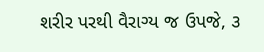શરીર પરથી વૈરાગ્ય જ ઉપજે, ૩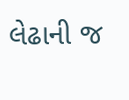લેઢાની જ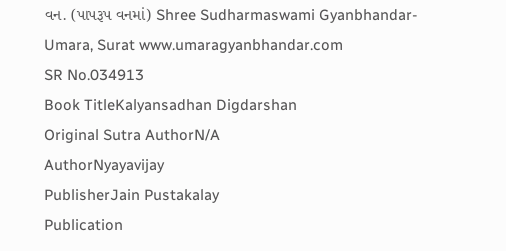વન. (પાપરૂપ વનમાં) Shree Sudharmaswami Gyanbhandar-Umara, Surat www.umaragyanbhandar.com
SR No.034913
Book TitleKalyansadhan Digdarshan
Original Sutra AuthorN/A
AuthorNyayavijay
PublisherJain Pustakalay
Publication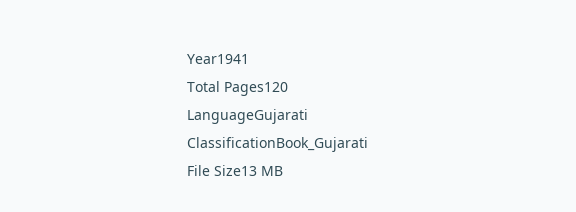Year1941
Total Pages120
LanguageGujarati
ClassificationBook_Gujarati
File Size13 MB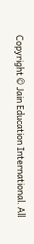Copyright © Jain Education International. All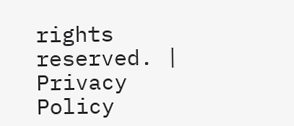rights reserved. | Privacy Policy